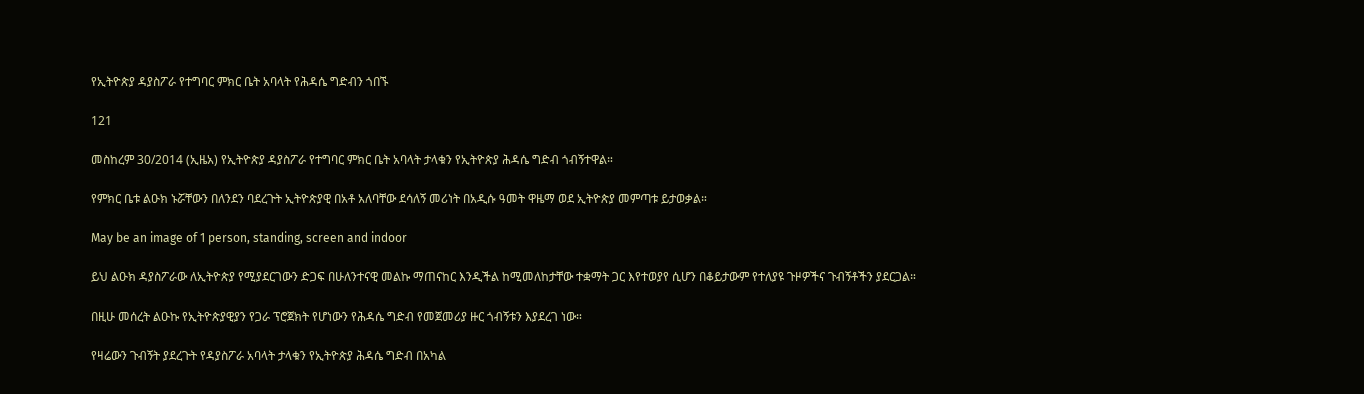የኢትዮጵያ ዳያስፖራ የተግባር ምክር ቤት አባላት የሕዳሴ ግድብን ጎበኙ

121

መስከረም 30/2014 (ኢዜአ) የኢትዮጵያ ዳያስፖራ የተግባር ምክር ቤት አባላት ታላቁን የኢትዮጵያ ሕዳሴ ግድብ ጎብኝተዋል።

የምክር ቤቱ ልዑክ ኑሯቸውን በለንደን ባደረጉት ኢትዮጵያዊ በአቶ አለባቸው ደሳለኝ መሪነት በአዲሱ ዓመት ዋዜማ ወደ ኢትዮጵያ መምጣቱ ይታወቃል።

May be an image of 1 person, standing, screen and indoor

ይህ ልዑክ ዳያስፖራው ለኢትዮጵያ የሚያደርገውን ድጋፍ በሁለንተናዊ መልኩ ማጠናከር እንዲችል ከሚመለከታቸው ተቋማት ጋር እየተወያየ ሲሆን በቆይታውም የተለያዩ ጉዞዎችና ጉብኝቶችን ያደርጋል።

በዚሁ መሰረት ልዑኩ የኢትዮጵያዊያን የጋራ ፕሮጀክት የሆነውን የሕዳሴ ግድብ የመጀመሪያ ዙር ጎብኝቱን እያደረገ ነው።

የዛሬውን ጉብኝት ያደረጉት የዳያስፖራ አባላት ታላቁን የኢትዮጵያ ሕዳሴ ግድብ በአካል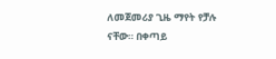ለመጀመሪያ ጊዜ ማየት የቻሉ ናቸው። በቀጣይ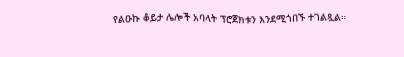የልዑኩ ቆይታ ሌሎች አባላት ፕሮጀክቱን እንደሚጎበኙ ተገልጿል።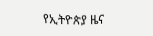የኢትዮጵያ ዜና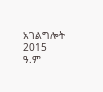አገልግሎት
2015
ዓ.ም